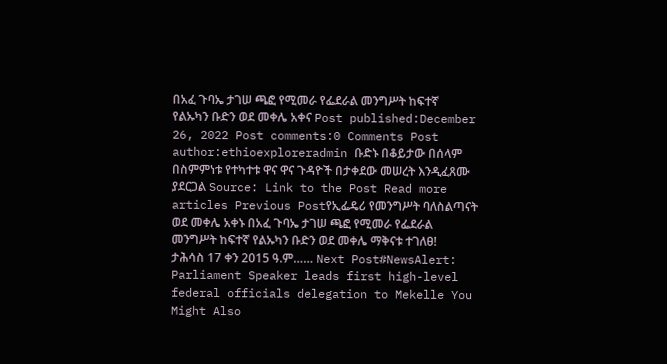በአፈ ጉባኤ ታገሠ ጫፎ የሚመራ የፌደራል መንግሥት ከፍተኛ የልኡካን ቡድን ወደ መቀሌ አቀና Post published:December 26, 2022 Post comments:0 Comments Post author:ethioexploreradmin ቡድኑ በቆይታው በሰላም በስምምነቱ የተካተቱ ዋና ዋና ጉዳዮች በታቀደው መሠረት እንዲፈጸሙ ያደርጋል Source: Link to the Post Read more articles Previous Postየኢፌዴሪ የመንግሥት ባለስልጣናት ወደ መቀሌ አቀኑ በአፈ ጉባኤ ታገሠ ጫፎ የሚመራ የፌደራል መንግሥት ከፍተኛ የልኡካን ቡድን ወደ መቀሌ ማቅናቱ ተገለፀ! ታሕሳስ 17 ቀን 2015 ዓ.ም…… Next Post#NewsAlert: Parliament Speaker leads first high-level federal officials delegation to Mekelle You Might Also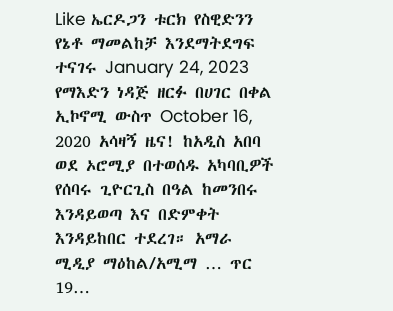Like ኤርዶጋን ቱርክ የስዊድንን የኔቶ ማመልከቻ እንደማትደግፍ ተናገሩ January 24, 2023 የማእድን ነዳጅ ዘርፉ በሀገር በቀል ኢኮኖሚ ውስጥ October 16, 2020 አሳዛኝ ዜና! ከአዲስ አበባ ወደ ኦሮሚያ በተወሰዱ አካባቢዎች የሰባሩ ጊዮርጊስ በዓል ከመንበሩ እንዳይወጣ እና በድምቀት እንዳይከበር ተደረገ። አማራ ሚዲያ ማዕከል/አሚማ … ጥር 19…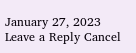January 27, 2023 Leave a Reply Cancel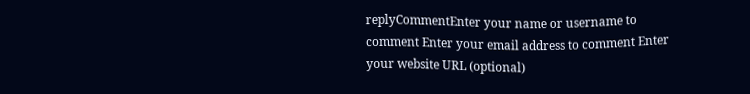replyCommentEnter your name or username to comment Enter your email address to comment Enter your website URL (optional)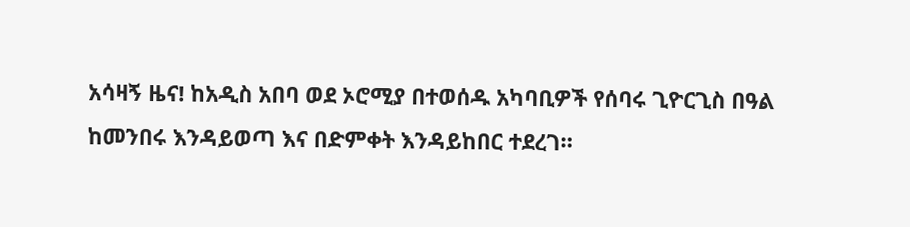አሳዛኝ ዜና! ከአዲስ አበባ ወደ ኦሮሚያ በተወሰዱ አካባቢዎች የሰባሩ ጊዮርጊስ በዓል ከመንበሩ እንዳይወጣ እና በድምቀት እንዳይከበር ተደረገ።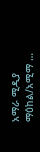አማራ ሚዲያ ማዕከል/አሚማ …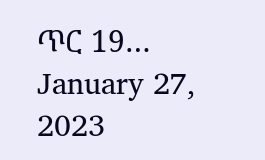ጥር 19… January 27, 2023